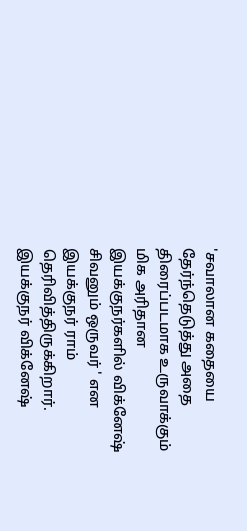'சவாலான கதையை தேர்ந்தெடுத்து அதை திரைப்படமாக உருவாக்கும் மிக அரிதான இயக்குநர்களில் விக்னேஷ் சிவனும் ஒருவர் ' என இயக்குநர் ராம் தெரிவித்திருக்கிறார். இயக்குநர் விக்னேஷ்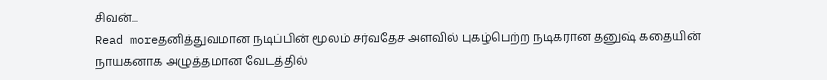சிவன்...
Read moreதனித்துவமான நடிப்பின் மூலம் சர்வதேச அளவில் புகழ்பெற்ற நடிகரான தனுஷ் கதையின் நாயகனாக அழுத்தமான வேடத்தில்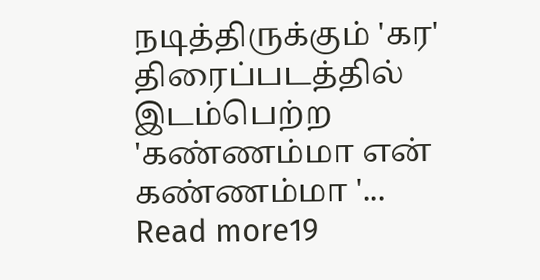நடித்திருக்கும் 'கர' திரைப்படத்தில் இடம்பெற்ற 'கண்ணம்மா என் கண்ணம்மா '...
Read more19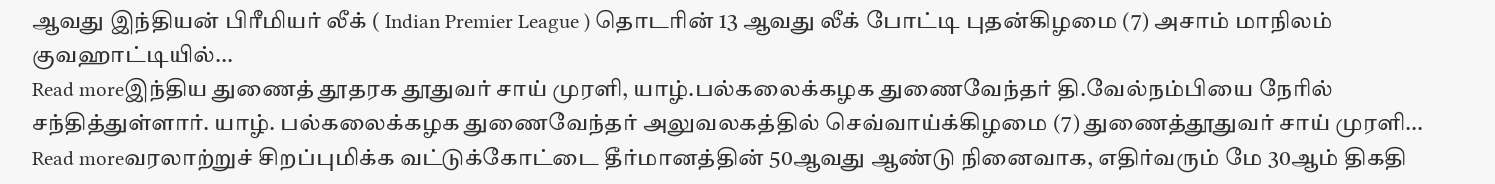ஆவது இந்தியன் பிரீமியர் லீக் ( Indian Premier League ) தொடரின் 13 ஆவது லீக் போட்டி புதன்கிழமை (7) அசாம் மாநிலம் குவஹாட்டியில்...
Read moreஇந்திய துணைத் தூதரக தூதுவர் சாய் முரளி, யாழ்.பல்கலைக்கழக துணைவேந்தர் தி.வேல்நம்பியை நேரில் சந்தித்துள்ளார். யாழ். பல்கலைக்கழக துணைவேந்தர் அலுவலகத்தில் செவ்வாய்க்கிழமை (7) துணைத்தூதுவர் சாய் முரளி...
Read moreவரலாற்றுச் சிறப்புமிக்க வட்டுக்கோட்டை தீர்மானத்தின் 50ஆவது ஆண்டு நினைவாக, எதிர்வரும் மே 30ஆம் திகதி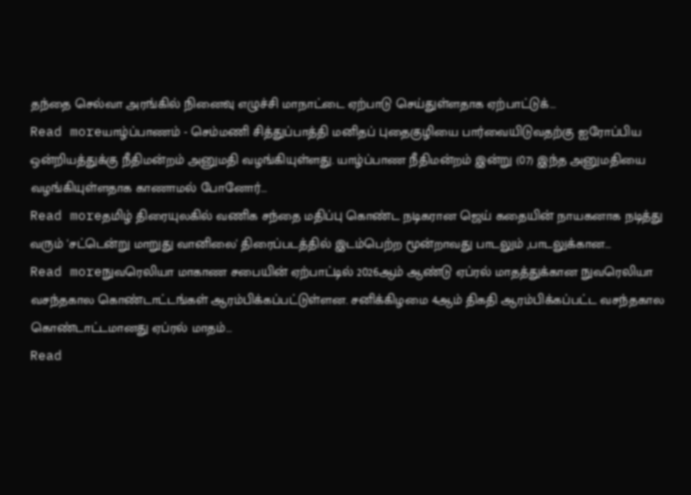தந்தை செல்வா அரங்கில் நினைவு எழுச்சி மாநாட்டை ஏற்பாடு செய்துள்ளதாக ஏற்பாட்டுக்...
Read moreயாழ்ப்பாணம் - செம்மணி சித்துப்பாத்தி மனிதப் புதைகுழியை பார்வையிடுவதற்கு ஐரோப்பிய ஒன்றியத்துக்கு நீதிமன்றம் அனுமதி வழங்கியுள்ளது. யாழ்ப்பாண நீதிமன்றம் இன்று (07) இந்த அனுமதியை வழங்கியுள்ளதாக காணாமல் போனோர்...
Read moreதமிழ் திரையுலகில் வணிக சந்தை மதிப்பு கொண்ட நடிகரான ஜெய் கதையின் நாயகனாக நடித்து வரும் 'சட்டென்று மாறுது வானிலை' திரைப்படத்தில் இடம்பெற்ற மூன்றாவது பாடலும் ,பாடலுக்கான...
Read moreநுவரெலியா மாகாண சபையின் ஏற்பாட்டில் 2026ஆம் ஆண்டு ஏப்ரல் மாதத்துக்கான நுவரெலியா வசந்தகால கொண்டாட்டங்கள் ஆரம்பிக்கப்பட்டுள்ளன. சனிக்கிழமை 4ஆம் திகதி ஆரம்பிக்கப்பட்ட வசந்தகால கொண்டாட்டமானது ஏப்ரல் மாதம்...
Read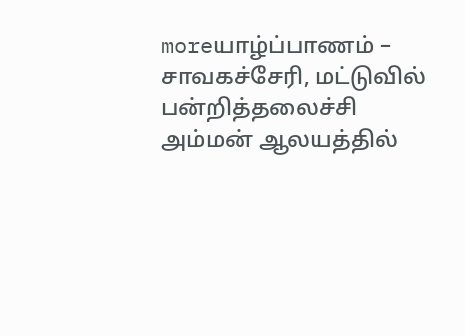moreயாழ்ப்பாணம் – சாவகச்சேரி, மட்டுவில் பன்றித்தலைச்சி அம்மன் ஆலயத்தில்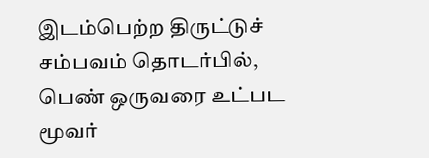இடம்பெற்ற திருட்டுச் சம்பவம் தொடர்பில், பெண் ஒருவரை உட்பட மூவர்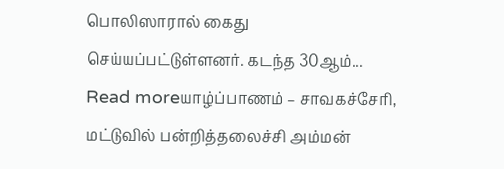பொலிஸாரால் கைது செய்யப்பட்டுள்ளனர். கடந்த 30ஆம்...
Read moreயாழ்ப்பாணம் – சாவகச்சேரி, மட்டுவில் பன்றித்தலைச்சி அம்மன்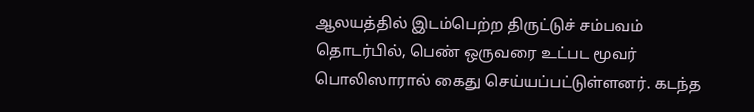ஆலயத்தில் இடம்பெற்ற திருட்டுச் சம்பவம் தொடர்பில், பெண் ஒருவரை உட்பட மூவர் பொலிஸாரால் கைது செய்யப்பட்டுள்ளனர். கடந்த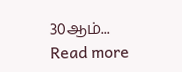30ஆம்...
Read more